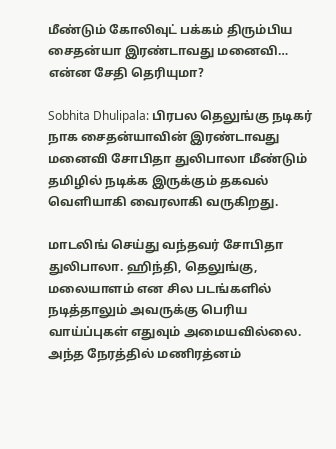மீண்டும் கோலிவுட் பக்கம் திரும்பிய சைதன்யா இரண்டாவது மனைவி… என்ன சேதி தெரியுமா?

Sobhita Dhulipala: பிரபல தெலுங்கு நடிகர் நாக சைதன்யாவின் இரண்டாவது மனைவி சோபிதா துலிபாலா மீண்டும் தமிழில் நடிக்க இருக்கும் தகவல் வெளியாகி வைரலாகி வருகிறது.

மாடலிங் செய்து வந்தவர் சோபிதா துலிபாலா. ஹிந்தி, தெலுங்கு, மலையாளம் என சில படங்களில் நடித்தாலும் அவருக்கு பெரிய வாய்ப்புகள் எதுவும் அமையவில்லை. அந்த நேரத்தில் மணிரத்னம்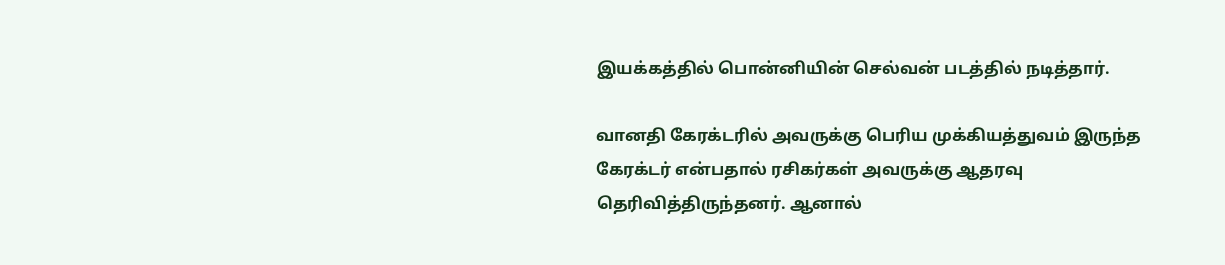இயக்கத்தில் பொன்னியின் செல்வன் படத்தில் நடித்தார்.

வானதி கேரக்டரில் அவருக்கு பெரிய முக்கியத்துவம் இருந்த கேரக்டர் என்பதால் ரசிகர்கள் அவருக்கு ஆதரவு தெரிவித்திருந்தனர். ஆனால்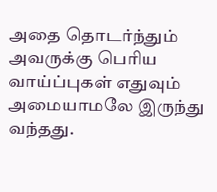அதை தொடர்ந்தும் அவருக்கு பெரிய வாய்ப்புகள் எதுவும் அமையாமலே இருந்து வந்தது.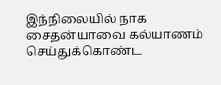இந்நிலையில் நாக சைதன்யாவை கல்யாணம் செய்துக்கொண்ட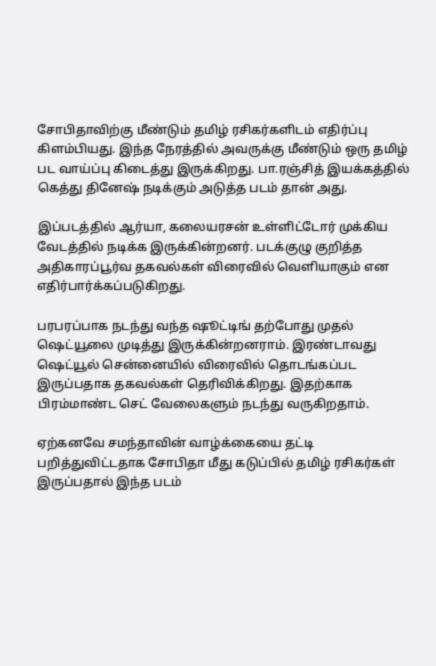சோபிதாவிற்கு மீண்டும் தமிழ் ரசிகர்களிடம் எதிர்ப்பு கிளம்பியது. இந்த நேரத்தில் அவருக்கு மீண்டும் ஒரு தமிழ் பட வாய்ப்பு கிடைத்து இருக்கிறது. பா.ரஞ்சித் இயக்கத்தில் கெத்து தினேஷ் நடிக்கும் அடுத்த படம் தான் அது.

இப்படத்தில் ஆர்யா, கலையரசன் உள்ளிட்டோர் முக்கிய வேடத்தில் நடிக்க இருக்கின்றனர். படக்குழு குறித்த அதிகாரப்பூர்வ தகவல்கள் விரைவில் வெளியாகும் என எதிர்பார்க்கப்படுகிறது.

பரபரப்பாக நடந்து வந்த ஷூட்டிங் தற்போது முதல் ஷெட்யூலை முடித்து இருக்கின்றனராம். இரண்டாவது ஷெட்யூல் சென்னையில் விரைவில் தொடங்கப்பட இருப்பதாக தகவல்கள் தெரிவிக்கிறது. இதற்காக பிரம்மாண்ட செட் வேலைகளும் நடந்து வருகிறதாம்.

ஏற்கனவே சமந்தாவின் வாழ்க்கையை தட்டி பறித்துவிட்டதாக சோபிதா மீது கடுப்பில் தமிழ் ரசிகர்கள் இருப்பதால் இந்த படம்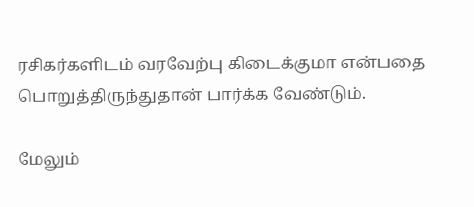ரசிகர்களிடம் வரவேற்பு கிடைக்குமா என்பதை பொறுத்திருந்துதான் பார்க்க வேண்டும்.

மேலும்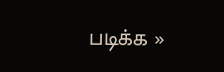படிக்க »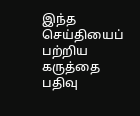இந்த செய்தியைப் பற்றிய கருத்தை பதிவு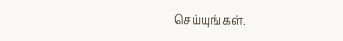செய்யுங்கள்.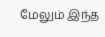மேலும் இந்த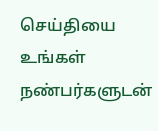செய்தியை உங்கள் நண்பர்களுடன்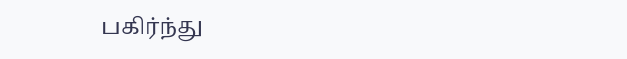பகிர்ந்து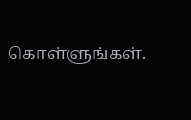கொள்ளுங்கள்.